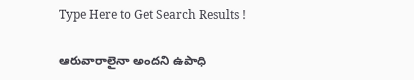Type Here to Get Search Results !

ఆరువారాలైనా అందని ఉపాధి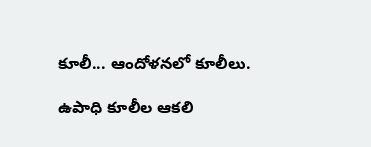కూలీ... ఆందోళనలో కూలీలు.

ఉపాధి కూలీల ఆకలి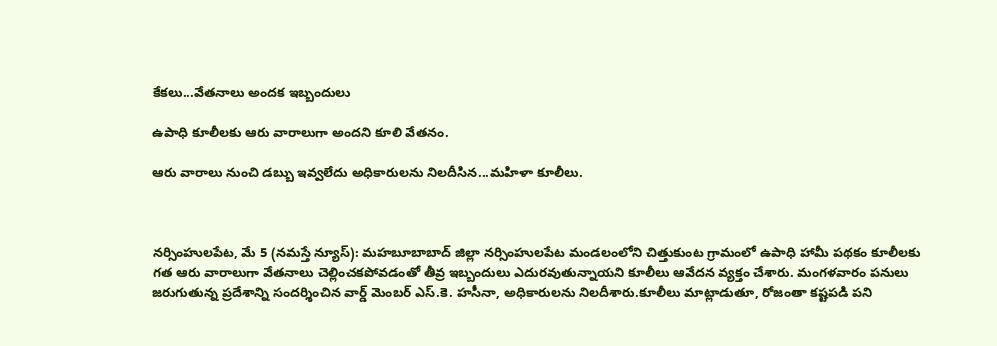కేకలు...వేతనాలు అందక ఇబ్బందులు

ఉపాధి కూలీలకు ఆరు వారాలుగా అందని కూలి వేతనం.

ఆరు వారాలు నుంచి డబ్బు ఇవ్వలేదు అధికారులను నిలదీసిన...మహిళా కూలీలు.



నర్సింహులపేట, మే 5 (నమస్తే న్యూస్): మహబూబాబాద్ జిల్లా నర్సింహులపేట మండలంలోని చిత్తుకుంట గ్రామంలో ఉపాధి హామీ పథకం కూలీలకు గత ఆరు వారాలుగా వేతనాలు చెల్లించకపోవడంతో తీవ్ర ఇబ్బందులు ఎదురవుతున్నాయని కూలీలు ఆవేదన వ్యక్తం చేశారు. మంగళవారం పనులు జరుగుతున్న ప్రదేశాన్ని సందర్శించిన వార్డ్ మెంబర్ ఎస్.కె. హసీనా, అధికారులను నిలదీశారు.కూలీలు మాట్లాడుతూ, రోజంతా కష్టపడి పని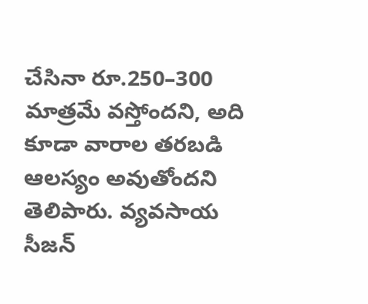చేసినా రూ.250–300 మాత్రమే వస్తోందని, అది కూడా వారాల తరబడి ఆలస్యం అవుతోందని తెలిపారు. వ్యవసాయ సీజన్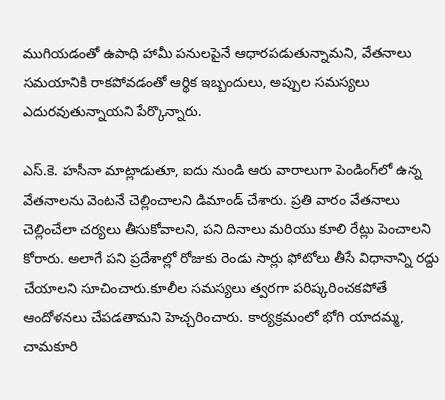ముగియడంతో ఉపాధి హామీ పనులపైనే ఆధారపడుతున్నామని, వేతనాలు సమయానికి రాకపోవడంతో ఆర్థిక ఇబ్బందులు, అప్పుల సమస్యలు ఎదురవుతున్నాయని పేర్కొన్నారు.

ఎస్.కె. హసీనా మాట్లాడుతూ, ఐదు నుండి ఆరు వారాలుగా పెండింగ్‌లో ఉన్న వేతనాలను వెంటనే చెల్లించాలని డిమాండ్ చేశారు. ప్రతి వారం వేతనాలు చెల్లించేలా చర్యలు తీసుకోవాలని, పని దినాలు మరియు కూలి రేట్లు పెంచాలని కోరారు. అలాగే పని ప్రదేశాల్లో రోజుకు రెండు సార్లు ఫోటోలు తీసే విధానాన్ని రద్దు చేయాలని సూచించారు.కూలీల సమస్యలు త్వరగా పరిష్కరించకపోతే ఆందోళనలు చేపడతామని హెచ్చరించారు. కార్యక్రమంలో భోగి యాదమ్మ, చామకూరి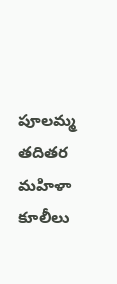పూలమ్మ తదితర మహిళా కూలీలు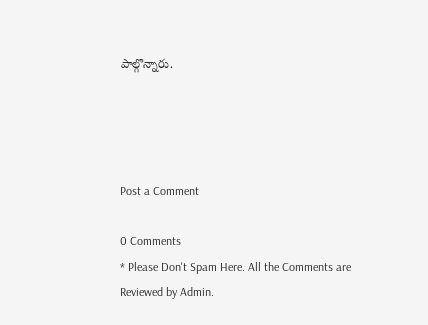పాల్గొన్నారు.




Post a Comment

0 Comments
* Please Don't Spam Here. All the Comments are Reviewed by Admin.